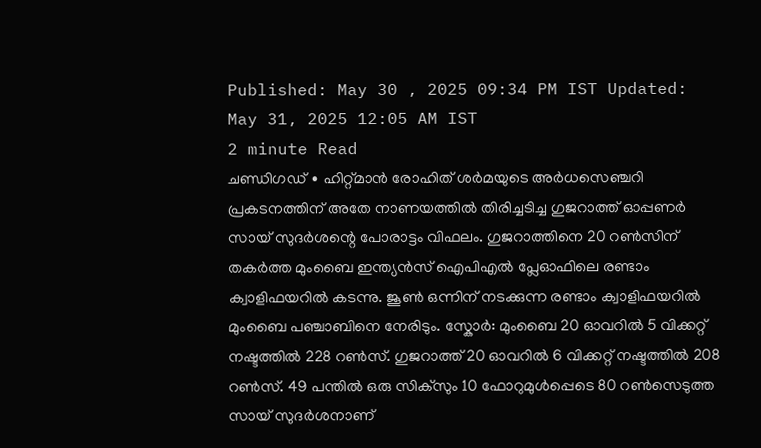Published: May 30 , 2025 09:34 PM IST Updated: May 31, 2025 12:05 AM IST
2 minute Read
ചണ്ഡിഗഡ് ∙ ഹിറ്റ്മാൻ രോഹിത് ശർമയുടെ അർധസെഞ്ചറി പ്രകടനത്തിന് അതേ നാണയത്തിൽ തിരിച്ചടിച്ച ഗുജറാത്ത് ഓപ്പണർ സായ് സുദർശന്റെ പോരാട്ടം വിഫലം. ഗുജറാത്തിനെ 20 റൺസിന് തകർത്ത മുംബൈ ഇന്ത്യൻസ് ഐപിഎൽ പ്ലേഓഫിലെ രണ്ടാം ക്വാളിഫയറിൽ കടന്നു. ജൂൺ ഒന്നിന് നടക്കുന്ന രണ്ടാം ക്വാളിഫയറിൽ മുംബൈ പഞ്ചാബിനെ നേരിടും. സ്കോർ: മുംബൈ 20 ഓവറിൽ 5 വിക്കറ്റ് നഷ്ടത്തിൽ 228 റൺസ്. ഗുജറാത്ത് 20 ഓവറിൽ 6 വിക്കറ്റ് നഷ്ടത്തിൽ 208 റൺസ്. 49 പന്തിൽ ഒരു സിക്സും 10 ഫോറുമുൾപ്പെടെ 80 റൺസെടുത്ത സായ് സുദർശനാണ്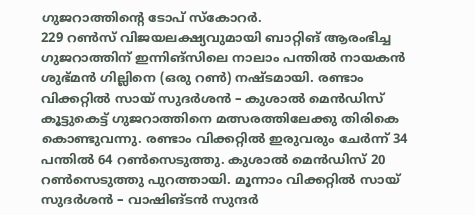ഗുജറാത്തിന്റെ ടോപ് സ്കോറർ.
229 റൺസ് വിജയലക്ഷ്യവുമായി ബാറ്റിങ് ആരംഭിച്ച ഗുജറാത്തിന് ഇന്നിങ്സിലെ നാലാം പന്തിൽ നായകൻ ശുഭ്മൻ ഗില്ലിനെ (ഒരു റൺ) നഷ്ടമായി. രണ്ടാം വിക്കറ്റിൽ സായ് സുദർശൻ – കുശാൽ മെൻഡിസ് കൂട്ടുകെട്ട് ഗുജറാത്തിനെ മത്സരത്തിലേക്കു തിരികെ കൊണ്ടുവന്നു. രണ്ടാം വിക്കറ്റിൽ ഇരുവരും ചേർന്ന് 34 പന്തിൽ 64 റൺസെടുത്തു. കുശാൽ മെൻഡിസ് 20 റൺസെടുത്തു പുറത്തായി. മൂന്നാം വിക്കറ്റിൽ സായ് സുദർശൻ – വാഷിങ്ടൻ സുന്ദർ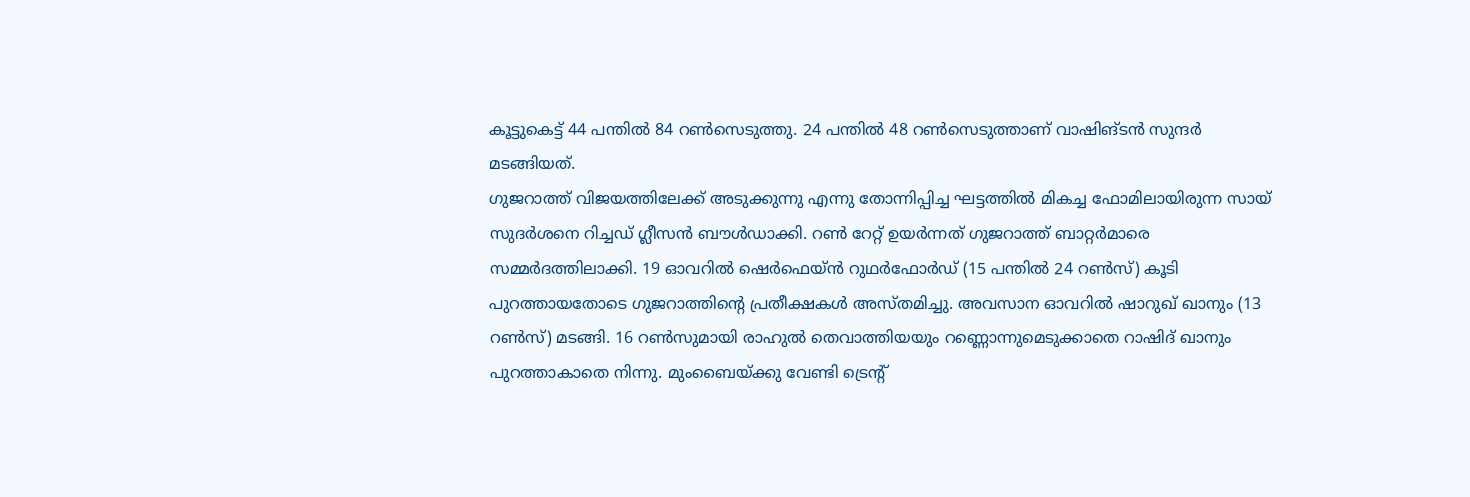കൂട്ടുകെട്ട് 44 പന്തിൽ 84 റൺസെടുത്തു. 24 പന്തിൽ 48 റൺസെടുത്താണ് വാഷിങ്ടൻ സുന്ദർ മടങ്ങിയത്.
ഗുജറാത്ത് വിജയത്തിലേക്ക് അടുക്കുന്നു എന്നു തോന്നിപ്പിച്ച ഘട്ടത്തിൽ മികച്ച ഫോമിലായിരുന്ന സായ് സുദർശനെ റിച്ചഡ് ഗ്ലീസൻ ബൗൾഡാക്കി. റൺ റേറ്റ് ഉയർന്നത് ഗുജറാത്ത് ബാറ്റർമാരെ സമ്മർദത്തിലാക്കി. 19 ഓവറിൽ ഷെർഫെയ്ൻ റുഥർഫോർഡ് (15 പന്തിൽ 24 റൺസ്) കൂടി പുറത്തായതോടെ ഗുജറാത്തിന്റെ പ്രതീക്ഷകൾ അസ്തമിച്ചു. അവസാന ഓവറിൽ ഷാറുഖ് ഖാനും (13 റൺസ്) മടങ്ങി. 16 റൺസുമായി രാഹുൽ തെവാത്തിയയും റണ്ണൊന്നുമെടുക്കാതെ റാഷിദ് ഖാനും പുറത്താകാതെ നിന്നു. മുംബൈയ്ക്കു വേണ്ടി ട്രെന്റ്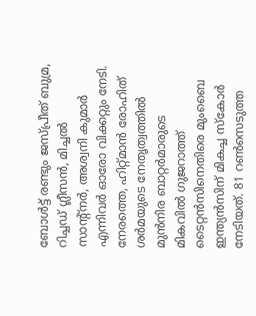ബോൾട്ട് രണ്ടും ജസ്പ്രീത് ബുമ്ര, റിച്ചഡ് ഗ്ലീസൻ, മിച്ചൽ സാന്റ്നർ, അശ്വനി കുമാർ എന്നിവർ ഓരോ വിക്കറ്റും നേടി.
നേരത്തെ, ഹിറ്റ്മാൻ രോഹിത് ശർമയുടെ നേതൃത്വത്തിൽ മുൻനിര ബാറ്റർമാരുടെ മികവിൽ ഗുജറാത്ത് ടൈറ്റൻസിനെതിരെ മുംബൈ ഇന്ത്യൻസിന് മികച്ച സ്കോർ നേടിയത്. 81 റൺസെടുത്ത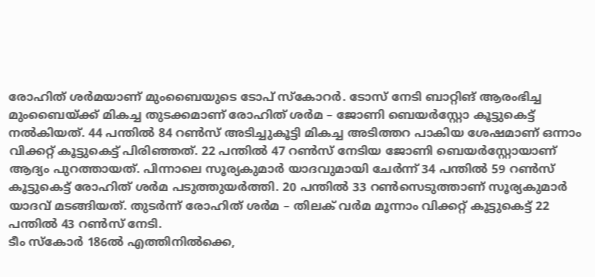രോഹിത് ശർമയാണ് മുംബൈയുടെ ടോപ് സ്കോറർ. ടോസ് നേടി ബാറ്റിങ് ആരംഭിച്ച മുംബൈയ്ക്ക് മികച്ച തുടക്കമാണ് രോഹിത് ശർമ – ജോണി ബെയർസ്റ്റോ കൂട്ടുകെട്ട് നൽകിയത്. 44 പന്തിൽ 84 റൺസ് അടിച്ചുകൂട്ടി മികച്ച അടിത്തറ പാകിയ ശേഷമാണ് ഒന്നാം വിക്കറ്റ് കൂട്ടുകെട്ട് പിരിഞ്ഞത്. 22 പന്തിൽ 47 റൺസ് നേടിയ ജോണി ബെയർസ്റ്റോയാണ് ആദ്യം പുറത്തായത്. പിന്നാലെ സൂര്യകുമാർ യാദവുമായി ചേർന്ന് 34 പന്തിൽ 59 റൺസ് കൂട്ടുകെട്ട് രോഹിത് ശർമ പടുത്തുയർത്തി. 20 പന്തിൽ 33 റൺസെടുത്താണ് സൂര്യകുമാർ യാദവ് മടങ്ങിയത്. തുടർന്ന് രോഹിത് ശർമ – തിലക് വർമ മൂന്നാം വിക്കറ്റ് കൂട്ടുകെട്ട് 22 പന്തിൽ 43 റൺസ് നേടി.
ടീം സ്കോർ 186ൽ എത്തിനിൽക്കെ,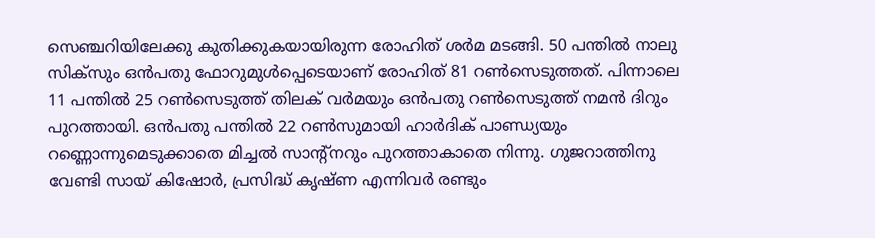സെഞ്ചറിയിലേക്കു കുതിക്കുകയായിരുന്ന രോഹിത് ശർമ മടങ്ങി. 50 പന്തിൽ നാലു സിക്സും ഒൻപതു ഫോറുമുൾപ്പെടെയാണ് രോഹിത് 81 റൺസെടുത്തത്. പിന്നാലെ 11 പന്തിൽ 25 റൺസെടുത്ത് തിലക് വർമയും ഒൻപതു റൺസെടുത്ത് നമൻ ദിറും പുറത്തായി. ഒൻപതു പന്തിൽ 22 റൺസുമായി ഹാർദിക് പാണ്ഡ്യയും റണ്ണൊന്നുമെടുക്കാതെ മിച്ചൽ സാന്റ്നറും പുറത്താകാതെ നിന്നു. ഗുജറാത്തിനു വേണ്ടി സായ് കിഷോർ, പ്രസിദ്ധ് കൃഷ്ണ എന്നിവർ രണ്ടും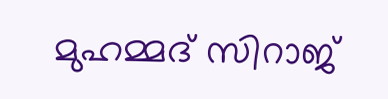മുഹമ്മദ് സിറാജ്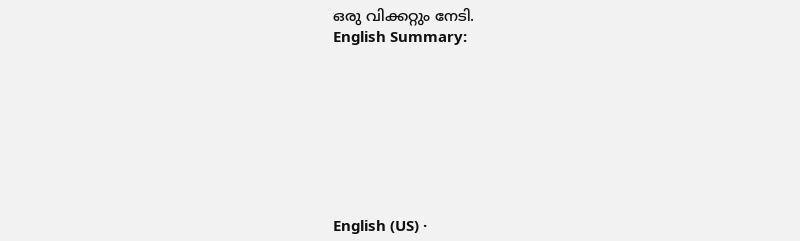ഒരു വിക്കറ്റും നേടി.
English Summary:








English (US) ·